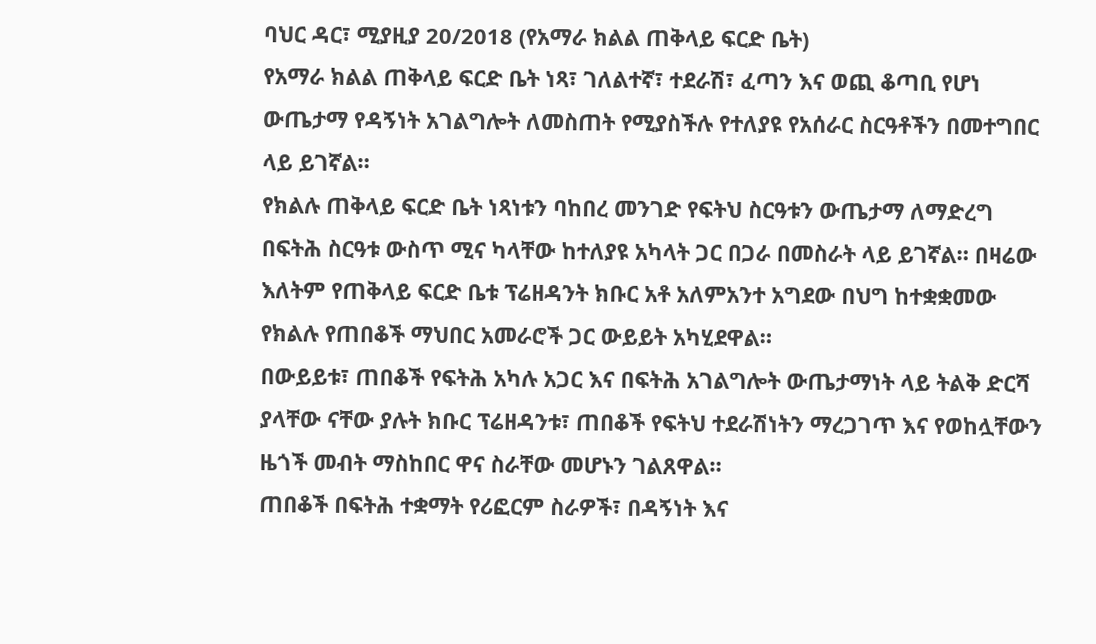ባህር ዳር፣ ሚያዚያ 20/2018 (የአማራ ክልል ጠቅላይ ፍርድ ቤት)
የአማራ ክልል ጠቅላይ ፍርድ ቤት ነጻ፣ ገለልተኛ፣ ተደራሽ፣ ፈጣን እና ወጪ ቆጣቢ የሆነ ውጤታማ የዳኝነት አገልግሎት ለመስጠት የሚያስችሉ የተለያዩ የአሰራር ስርዓቶችን በመተግበር ላይ ይገኛል።
የክልሉ ጠቅላይ ፍርድ ቤት ነጻነቱን ባከበረ መንገድ የፍትህ ስርዓቱን ውጤታማ ለማድረግ በፍትሕ ስርዓቱ ውስጥ ሚና ካላቸው ከተለያዩ አካላት ጋር በጋራ በመስራት ላይ ይገኛል። በዛሬው እለትም የጠቅላይ ፍርድ ቤቱ ፕሬዘዳንት ክቡር አቶ አለምአንተ አግደው በህግ ከተቋቋመው የክልሉ የጠበቆች ማህበር አመራሮች ጋር ውይይት አካሂደዋል።
በውይይቱ፣ ጠበቆች የፍትሕ አካሉ አጋር እና በፍትሕ አገልግሎት ውጤታማነት ላይ ትልቅ ድርሻ ያላቸው ናቸው ያሉት ክቡር ፕሬዘዳንቱ፣ ጠበቆች የፍትህ ተደራሽነትን ማረጋገጥ እና የወከሏቸውን ዜጎች መብት ማስከበር ዋና ስራቸው መሆኑን ገልጸዋል።
ጠበቆች በፍትሕ ተቋማት የሪፎርም ስራዎች፣ በዳኝነት እና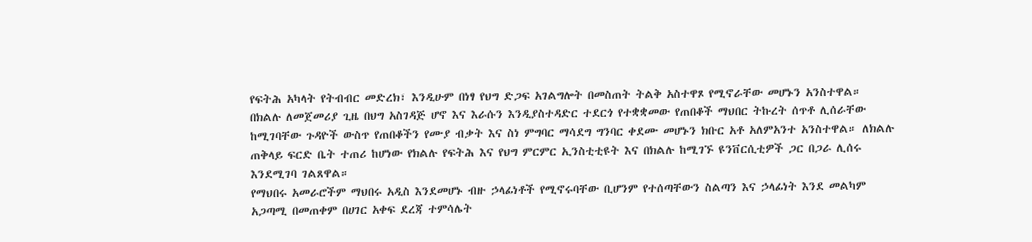የፍትሕ አካላት የትብብር መድረክ፣ እንዲሁም በነፃ የህግ ድጋፍ አገልግሎት በመስጠት ትልቅ አስተዋጾ የሚኖራቸው መሆኑን አንስተዋል።
በክልሉ ለመጀመሪያ ጊዜ በህግ አስገዳጅ ሆኖ እና እራሱን እንዲያስተዳድር ተደርጎ የተቋቋመው የጠበቆች ማህበር ትኩረት ሰጥቶ ሊሰራቸው ከሚገባቸው ጉዳዮች ውስጥ የጠበቆችን የሙያ ብቃት እና ስነ ምግባር ማሳደግ ግንባር ቀደሙ መሆኑን ክቡር አቶ አለምአንተ አንስተዋል። ለክልሉ ጠቅላይ ፍርድ ቤት ተጠሪ ከሆነው የክልሉ የፍትሕ እና የህግ ምርምር ኢንስቲቲዩት እና በክልሉ ከሚገኙ ዩንቨርሲቲዎች ጋር በጋራ ሊሰሩ እንደሚገባ ገልጸዋል።
የማህበሩ አመራሮችም ማህበሩ አዲስ እንደመሆኑ ብዙ ኃላፊነቶች የሚኖሩባቸው ቢሆንም የተሰጣቸውን ስልጣን እና ኃላፊነት እንደ መልካም አጋጣሚ በመጠቀም በሀገር አቀፍ ደረጃ ተምሳሌት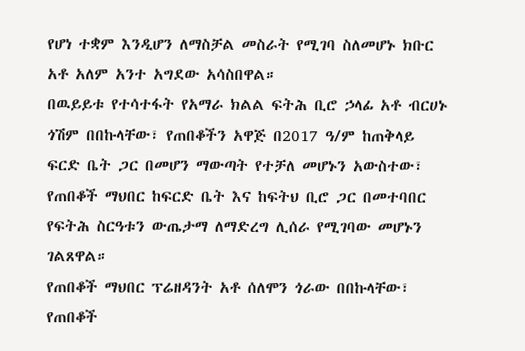የሆነ ተቋም እንዲሆን ለማስቻል መስራት የሚገባ ስለመሆኑ ክቡር አቶ አለም አንተ አግደው አሳስበዋል።
በዉይይቱ የተሳተፋት የአማራ ክልል ፍትሕ ቢሮ ኃላፊ አቶ ብርሀኑ ጎሽም በበኩላቸው፣ የጠበቆችን አዋጅ በ2017 ዓ/ም ከጠቅላይ ፍርድ ቤት ጋር በመሆን ማውጣት የተቻለ መሆኑን አውስተው፣ የጠበቆች ማህበር ከፍርድ ቤት እና ከፍትህ ቢሮ ጋር በመተባበር የፍትሕ ስርዓቱን ውጤታማ ለማድረግ ሊሰራ የሚገባው መሆኑን ገልጸዋል።
የጠበቆች ማህበር ፕሬዘዳንት አቶ ሰለሞን ጎራው በበኩላቸው፣ የጠበቆች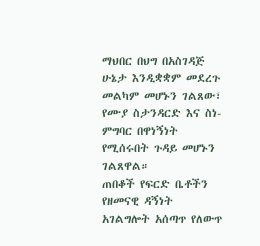ማህበር በህግ በአስገዳጅ ሁኔታ እንዲቋቋም መደረጉ መልካም መሆኑን ገልጸው፣ የሙያ ስታንዳርድ እና ስነ-ምግባር በዋነኝነት የሚሰሩበት ጉዳይ መሆኑን ገልጸዋል።
ጠበቆች የፍርድ ቤቶችን የዘመናዊ ዳኝነት አገልግሎት አሰጣጥ የለውጥ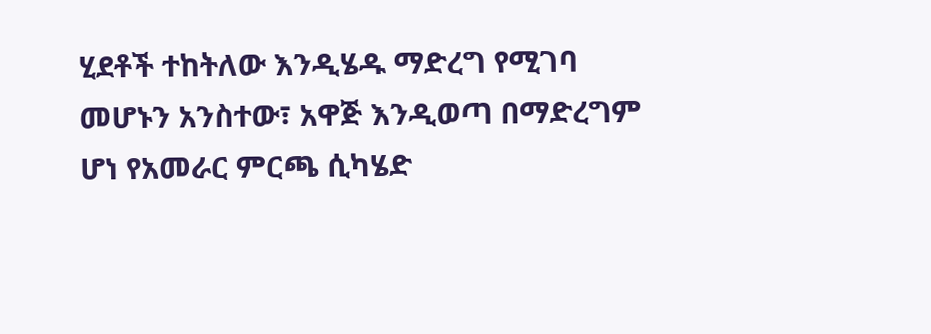ሂደቶች ተከትለው እንዲሄዱ ማድረግ የሚገባ መሆኑን አንስተው፣ አዋጅ እንዲወጣ በማድረግም ሆነ የአመራር ምርጫ ሲካሄድ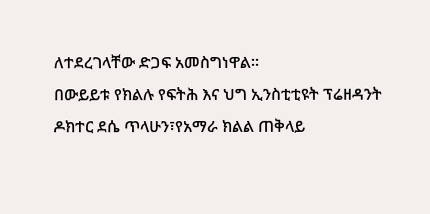ለተደረገላቸው ድጋፍ አመስግነዋል።
በውይይቱ የክልሉ የፍትሕ እና ህግ ኢንስቲቲዩት ፕሬዘዳንት ዶክተር ደሴ ጥላሁን፣የአማራ ክልል ጠቅላይ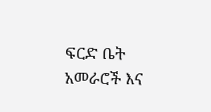ፍርድ ቤት አመራሮች እና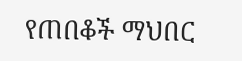የጠበቆች ማህበር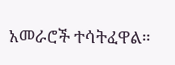አመራሮች ተሳትፈዋል።